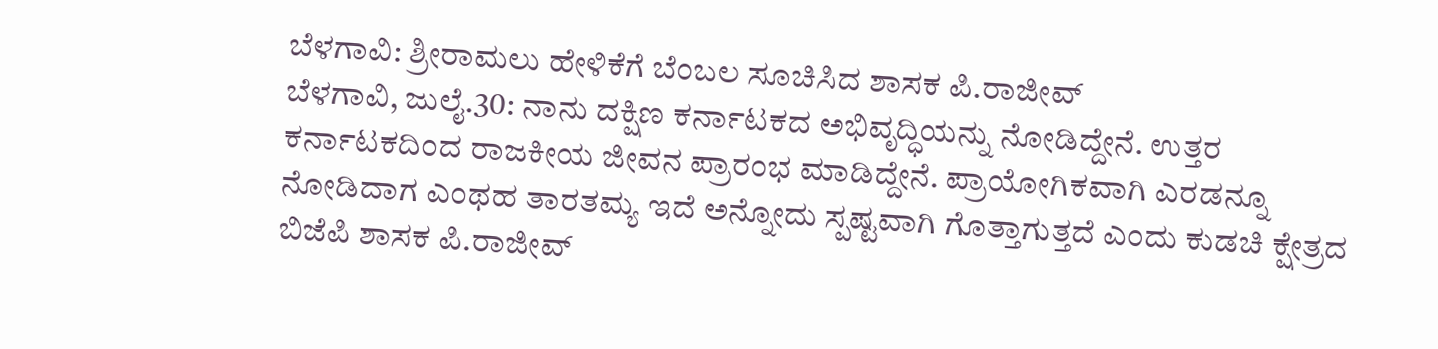ಬೆಳಗಾವಿ: ಶ್ರೀರಾಮಲು ಹೇಳಿಕೆಗೆ ಬೆಂಬಲ ಸೂಚಿಸಿದ ಶಾಸಕ ಪಿ.ರಾಜೀವ್
ಬೆಳಗಾವಿ, ಜುಲೈ.30: ನಾನು ದಕ್ಷಿಣ ಕರ್ನಾಟಕದ ಅಭಿವೃದ್ಧಿಯನ್ನು ನೋಡಿದ್ದೇನೆ. ಉತ್ತರ ಕರ್ನಾಟಕದಿಂದ ರಾಜಕೀಯ ಜೀವನ ಪ್ರಾರಂಭ ಮಾಡಿದ್ದೇನೆ. ಪ್ರಾಯೋಗಿಕವಾಗಿ ಎರಡನ್ನೂ ನೋಡಿದಾಗ ಎಂಥಹ ತಾರತಮ್ಯ ಇದೆ ಅನ್ನೋದು ಸ್ಪಷ್ಟವಾಗಿ ಗೊತ್ತಾಗುತ್ತದೆ ಎಂದು ಕುಡಚಿ ಕ್ಷೇತ್ರದ ಬಿಜೆಪಿ ಶಾಸಕ ಪಿ.ರಾಜೀವ್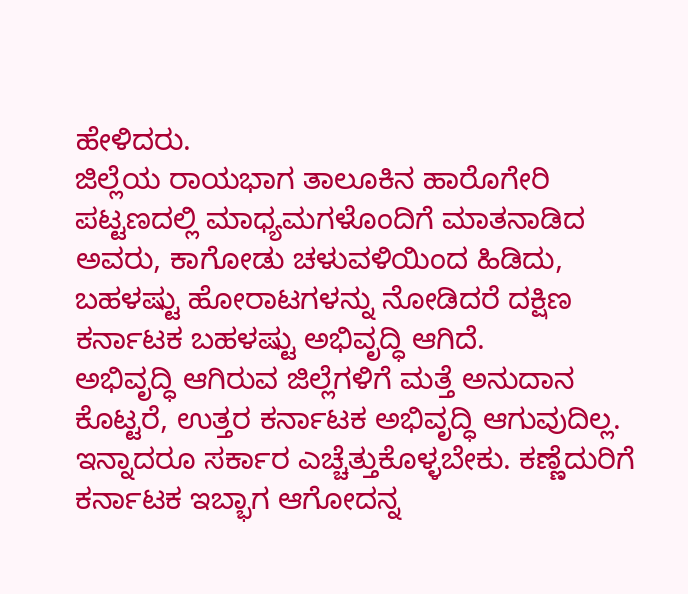ಹೇಳಿದರು.
ಜಿಲ್ಲೆಯ ರಾಯಭಾಗ ತಾಲೂಕಿನ ಹಾರೊಗೇರಿ ಪಟ್ಟಣದಲ್ಲಿ ಮಾಧ್ಯಮಗಳೊಂದಿಗೆ ಮಾತನಾಡಿದ ಅವರು, ಕಾಗೋಡು ಚಳುವಳಿಯಿಂದ ಹಿಡಿದು, ಬಹಳಷ್ಟು ಹೋರಾಟಗಳನ್ನು ನೋಡಿದರೆ ದಕ್ಷಿಣ ಕರ್ನಾಟಕ ಬಹಳಷ್ಟು ಅಭಿವೃದ್ಧಿ ಆಗಿದೆ.
ಅಭಿವೃದ್ಧಿ ಆಗಿರುವ ಜಿಲ್ಲೆಗಳಿಗೆ ಮತ್ತೆ ಅನುದಾನ ಕೊಟ್ಟರೆ, ಉತ್ತರ ಕರ್ನಾಟಕ ಅಭಿವೃದ್ಧಿ ಆಗುವುದಿಲ್ಲ. ಇನ್ನಾದರೂ ಸರ್ಕಾರ ಎಚ್ಚೆತ್ತುಕೊಳ್ಳಬೇಕು. ಕಣ್ಣೆದುರಿಗೆ ಕರ್ನಾಟಕ ಇಬ್ಭಾಗ ಆಗೋದನ್ನ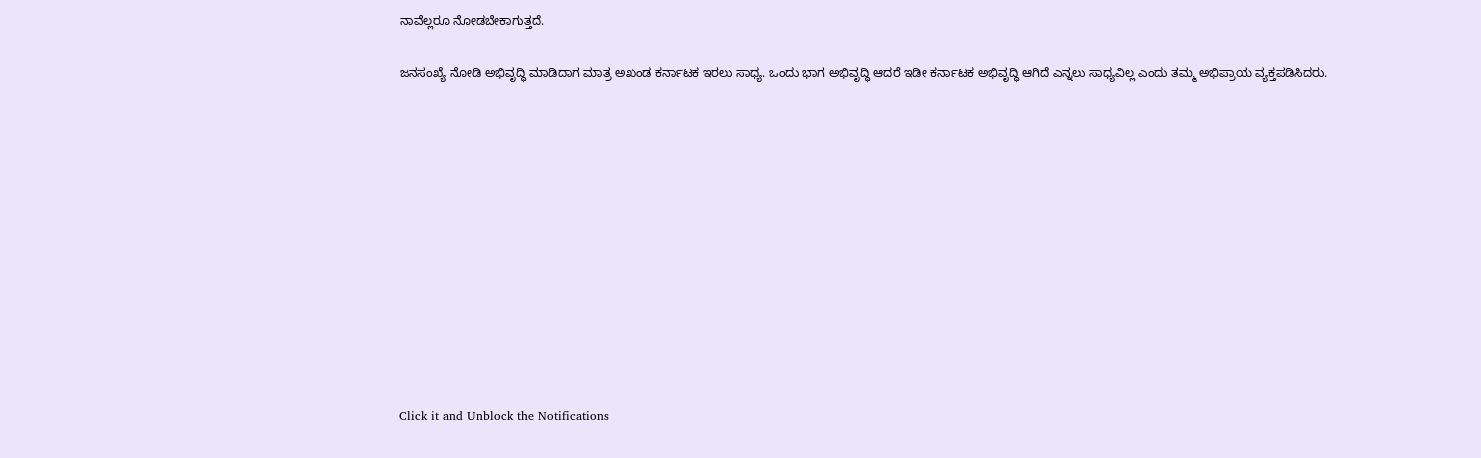ನಾವೆಲ್ಲರೂ ನೋಡಬೇಕಾಗುತ್ತದೆ.

ಜನಸಂಖ್ಯೆ ನೋಡಿ ಅಭಿವೃದ್ಧಿ ಮಾಡಿದಾಗ ಮಾತ್ರ ಅಖಂಡ ಕರ್ನಾಟಕ ಇರಲು ಸಾಧ್ಯ. ಒಂದು ಭಾಗ ಅಭಿವೃದ್ಧಿ ಆದರೆ ಇಡೀ ಕರ್ನಾಟಕ ಅಭಿವೃದ್ಧಿ ಆಗಿದೆ ಎನ್ನಲು ಸಾಧ್ಯವಿಲ್ಲ ಎಂದು ತಮ್ಮ ಅಭಿಪ್ರಾಯ ವ್ಯಕ್ತಪಡಿಸಿದರು.












Click it and Unblock the Notifications